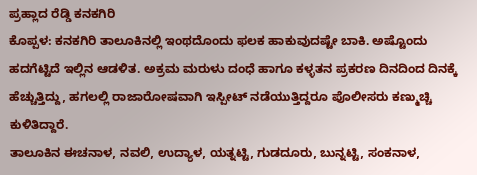ಪ್ರಹ್ಲಾದ ರೆಡ್ಡಿ ಕನಕಗಿರಿ
ಕೊಪ್ಪಳ: ಕನಕಗಿರಿ ತಾಲೂಕಿನಲ್ಲಿ ಇಂಥದೊಂದು ಫಲಕ ಹಾಕುವುದಷ್ಟೇ ಬಾಕಿ. ಅಷ್ಟೊಂದು ಹದಗೆಟ್ಟಿದೆ ಇಲ್ಲಿನ ಆಡಳಿತ. ಅಕ್ರಮ ಮರುಳು ದಂಧೆ ಹಾಗೂ ಕಳ್ಳತನ ಪ್ರಕರಣ ದಿನದಿಂದ ದಿನಕ್ಕೆ ಹೆಚ್ಚುತ್ತಿದ್ದು, ಹಗಲಲ್ಲಿ ರಾಜಾರೋಷವಾಗಿ ಇಸ್ಪೀಟ್ ನಡೆಯುತ್ತಿದ್ದರೂ ಪೊಲೀಸರು ಕಣ್ಮುಚ್ಚಿ ಕುಳಿತಿದ್ದಾರೆ.
ತಾಲೂಕಿನ ಈಚನಾಳ, ನವಲಿ, ಉದ್ಯಾಳ, ಯತ್ನಟ್ಟಿ, ಗುಡದೂರು, ಬುನ್ನಟ್ಟಿ, ಸಂಕನಾಳ,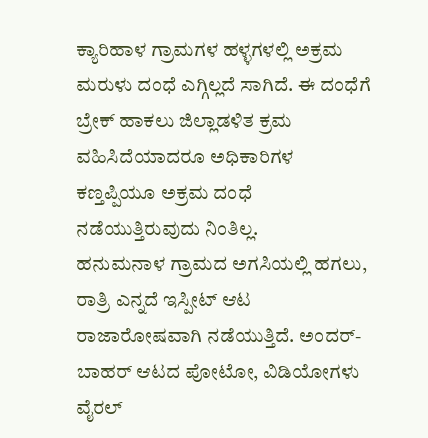ಕ್ಯಾರಿಹಾಳ ಗ್ರಾಮಗಳ ಹಳ್ಳಗಳಲ್ಲಿ ಅಕ್ರಮ ಮರುಳು ದಂಧೆ ಎಗ್ಗಿಲ್ಲದೆ ಸಾಗಿದೆ. ಈ ದಂಧೆಗೆ ಬ್ರೇಕ್ ಹಾಕಲು ಜಿಲ್ಲಾಡಳಿತ ಕ್ರಮ ವಹಿಸಿದೆಯಾದರೂ ಅಧಿಕಾರಿಗಳ ಕಣ್ತಪ್ಪಿಯೂ ಅಕ್ರಮ ದಂಧೆ ನಡೆಯುತ್ತಿರುವುದು ನಿಂತಿಲ್ಲ.
ಹನುಮನಾಳ ಗ್ರಾಮದ ಅಗಸಿಯಲ್ಲಿ ಹಗಲು, ರಾತ್ರಿ ಎನ್ನದೆ ಇಸ್ಪೀಟ್ ಆಟ ರಾಜಾರೋಷವಾಗಿ ನಡೆಯುತ್ತಿದೆ. ಅಂದರ್-ಬಾಹರ್ ಆಟದ ಪೋಟೋ, ವಿಡಿಯೋಗಳು ವೈರಲ್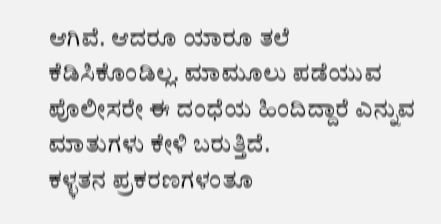ಆಗಿವೆ. ಆದರೂ ಯಾರೂ ತಲೆ ಕೆಡಿಸಿಕೊಂಡಿಲ್ಲ. ಮಾಮೂಲು ಪಡೆಯುವ ಪೊಲೀಸರೇ ಈ ದಂಧೆಯ ಹಿಂದಿದ್ದಾರೆ ಎನ್ನುವ ಮಾತುಗಳು ಕೇಳಿ ಬರುತ್ತಿದೆ.
ಕಳ್ಳತನ ಪ್ರಕರಣಗಳಂತೂ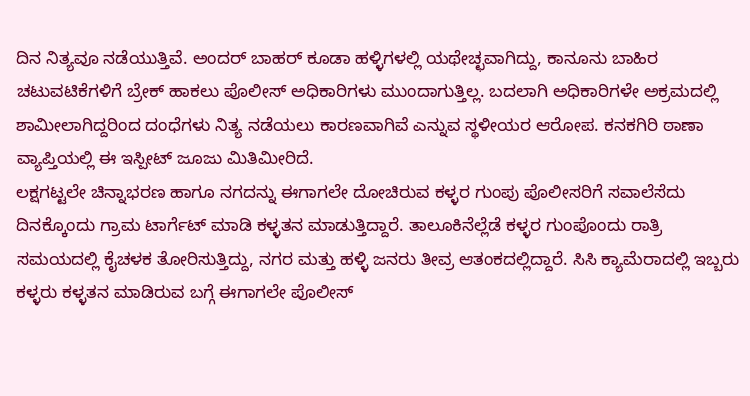ದಿನ ನಿತ್ಯವೂ ನಡೆಯುತ್ತಿವೆ. ಅಂದರ್ ಬಾಹರ್ ಕೂಡಾ ಹಳ್ಳಿಗಳಲ್ಲಿ ಯಥೇಚ್ಛವಾಗಿದ್ದು, ಕಾನೂನು ಬಾಹಿರ ಚಟುವಟಿಕೆಗಳಿಗೆ ಬ್ರೇಕ್ ಹಾಕಲು ಪೊಲೀಸ್ ಅಧಿಕಾರಿಗಳು ಮುಂದಾಗುತ್ತಿಲ್ಲ. ಬದಲಾಗಿ ಅಧಿಕಾರಿಗಳೇ ಅಕ್ರಮದಲ್ಲಿ ಶಾಮೀಲಾಗಿದ್ದರಿಂದ ದಂಧೆಗಳು ನಿತ್ಯ ನಡೆಯಲು ಕಾರಣವಾಗಿವೆ ಎನ್ನುವ ಸ್ಥಳೀಯರ ಆರೋಪ. ಕನಕಗಿರಿ ಠಾಣಾ ವ್ಯಾಪ್ತಿಯಲ್ಲಿ ಈ ಇಸ್ಪೀಟ್ ಜೂಜು ಮಿತಿಮೀರಿದೆ.
ಲಕ್ಷಗಟ್ಟಲೇ ಚಿನ್ನಾಭರಣ ಹಾಗೂ ನಗದನ್ನು ಈಗಾಗಲೇ ದೋಚಿರುವ ಕಳ್ಳರ ಗುಂಪು ಪೊಲೀಸರಿಗೆ ಸವಾಲೆಸೆದು ದಿನಕ್ಕೊಂದು ಗ್ರಾಮ ಟಾರ್ಗೆಟ್ ಮಾಡಿ ಕಳ್ಳತನ ಮಾಡುತ್ತಿದ್ದಾರೆ. ತಾಲೂಕಿನೆಲ್ಲೆಡೆ ಕಳ್ಳರ ಗುಂಪೊಂದು ರಾತ್ರಿ ಸಮಯದಲ್ಲಿ ಕೈಚಳಕ ತೋರಿಸುತ್ತಿದ್ದು, ನಗರ ಮತ್ತು ಹಳ್ಳಿ ಜನರು ತೀವ್ರ ಆತಂಕದಲ್ಲಿದ್ದಾರೆ. ಸಿಸಿ ಕ್ಯಾಮೆರಾದಲ್ಲಿ ಇಬ್ಬರು ಕಳ್ಳರು ಕಳ್ಳತನ ಮಾಡಿರುವ ಬಗ್ಗೆ ಈಗಾಗಲೇ ಪೊಲೀಸ್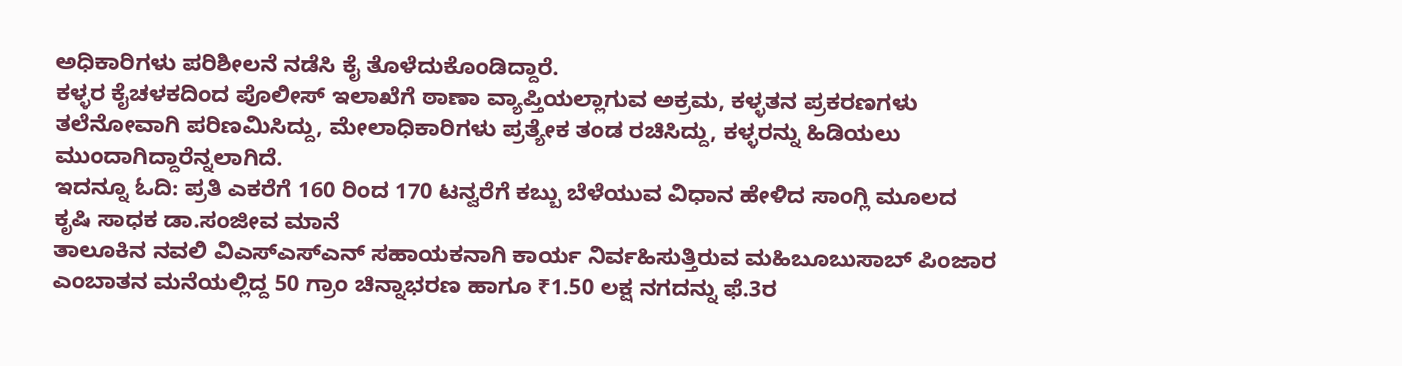ಅಧಿಕಾರಿಗಳು ಪರಿಶೀಲನೆ ನಡೆಸಿ ಕೈ ತೊಳೆದುಕೊಂಡಿದ್ದಾರೆ.
ಕಳ್ಳರ ಕೈಚಳಕದಿಂದ ಪೊಲೀಸ್ ಇಲಾಖೆಗೆ ಠಾಣಾ ವ್ಯಾಪ್ತಿಯಲ್ಲಾಗುವ ಅಕ್ರಮ, ಕಳ್ಳತನ ಪ್ರಕರಣಗಳು ತಲೆನೋವಾಗಿ ಪರಿಣಮಿಸಿದ್ದು, ಮೇಲಾಧಿಕಾರಿಗಳು ಪ್ರತ್ಯೇಕ ತಂಡ ರಚಿಸಿದ್ದು, ಕಳ್ಳರನ್ನು ಹಿಡಿಯಲು ಮುಂದಾಗಿದ್ದಾರೆನ್ನಲಾಗಿದೆ.
ಇದನ್ನೂ ಓದಿ: ಪ್ರತಿ ಎಕರೆಗೆ 160 ರಿಂದ 170 ಟನ್ವರೆಗೆ ಕಬ್ಬು ಬೆಳೆಯುವ ವಿಧಾನ ಹೇಳಿದ ಸಾಂಗ್ಲಿ ಮೂಲದ ಕೃಷಿ ಸಾಧಕ ಡಾ.ಸಂಜೀವ ಮಾನೆ
ತಾಲೂಕಿನ ನವಲಿ ವಿಎಸ್ಎಸ್ಎನ್ ಸಹಾಯಕನಾಗಿ ಕಾರ್ಯ ನಿರ್ವಹಿಸುತ್ತಿರುವ ಮಹಿಬೂಬುಸಾಬ್ ಪಿಂಜಾರ ಎಂಬಾತನ ಮನೆಯಲ್ಲಿದ್ದ 50 ಗ್ರಾಂ ಚಿನ್ನಾಭರಣ ಹಾಗೂ ₹1.50 ಲಕ್ಷ ನಗದನ್ನು ಫೆ.3ರ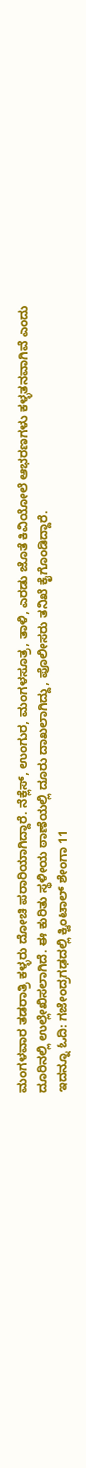ಮಂಗಳವಾರ ತಡರಾತ್ರಿ ಕಳ್ಳರು ದೋಚಿ ಪರಾರಿಯಾಗಿದ್ದಾರೆ. ನೆಕ್ಲೆಸ್, ಉಂಗುರ, ಮಂಗಳಸೂತ್ರ, ತಾಳಿ, ಎರಡು ಜೊತೆ ಕಿವಿಯೋಲೆ ಆಭರಣಗಳು ಕಳ್ಳತನವಾಗಿವೆ ಎಂದು ದೂರಿನಲ್ಲಿ ಉಲ್ಲೇಖಿಸಲಾಗಿದೆ. ಈ ಕುರಿತು ಸ್ಥಳೀಯ ಠಾಣೆಯಲ್ಲಿ ದೂರು ದಾಖಲಾಗಿದ್ದು, ಪೊಲೀಸರು ತನಿಖೆ ಕೈಗೊಂಡಿದ್ದಾರೆ.
ಇದನ್ನೂ ಓದಿ: ಗಜೇಂದ್ರಗಢದಲ್ಲಿ ಕ್ವಿಂಟಾಲ್ ಶೇಂಗಾ 11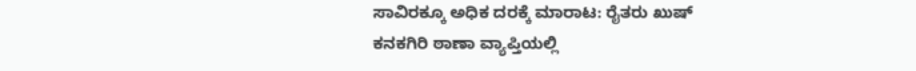ಸಾವಿರಕ್ಕೂ ಅಧಿಕ ದರಕ್ಕೆ ಮಾರಾಟ: ರೈತರು ಖುಷ್
ಕನಕಗಿರಿ ಠಾಣಾ ವ್ಯಾಪ್ತಿಯಲ್ಲಿ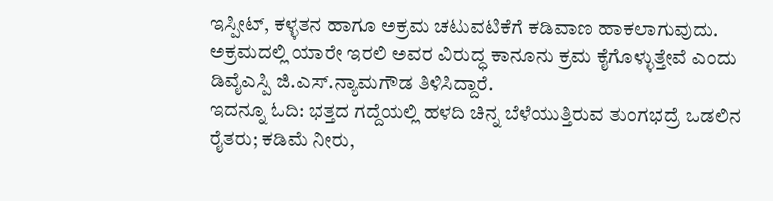ಇಸ್ಪೀಟ್, ಕಳ್ಳತನ ಹಾಗೂ ಅಕ್ರಮ ಚಟುವಟಿಕೆಗೆ ಕಡಿವಾಣ ಹಾಕಲಾಗುವುದು. ಅಕ್ರಮದಲ್ಲಿ ಯಾರೇ ಇರಲಿ ಅವರ ವಿರುದ್ಧ ಕಾನೂನು ಕ್ರಮ ಕೈಗೊಳ್ಳುತ್ತೇವೆ ಎಂದು ಡಿವೈಎಸ್ಪಿ ಜಿ.ಎಸ್.ನ್ಯಾಮಗೌಡ ತಿಳಿಸಿದ್ದಾರೆ.
ಇದನ್ನೂ ಓದಿ: ಭತ್ತದ ಗದ್ದೆಯಲ್ಲಿ ಹಳದಿ ಚಿನ್ನ ಬೆಳೆಯುತ್ತಿರುವ ತುಂಗಭದ್ರೆ ಒಡಲಿನ ರೈತರು; ಕಡಿಮೆ ನೀರು,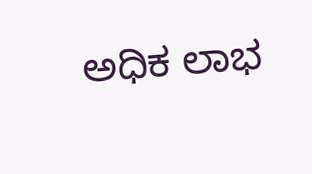ಅಧಿಕ ಲಾಭ